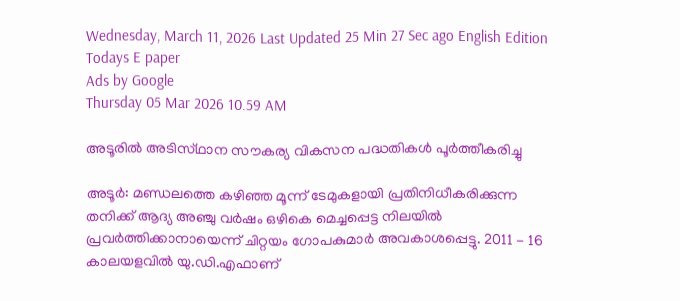Wednesday, March 11, 2026 Last Updated 25 Min 27 Sec ago English Edition
Todays E paper
Ads by Google
Thursday 05 Mar 2026 10.59 AM

അടൂരില്‍ അടിസ്‌ഥാന സൗകര്യ വികസന പദ്ധതികള്‍ പൂര്‍ത്തീകരിച്ചു

അടൂര്‍: മണ്ഡലത്തെ കഴിഞ്ഞ മൂന്ന്‌ ടേമുകളായി പ്രതിനിധീകരിക്കുന്ന തനിക്ക്‌ ആദ്യ അഞ്ചു വര്‍ഷം ഒഴികെ മെച്ചപ്പെട്ട നിലയില്‍ പ്രവര്‍ത്തിക്കാനായെന്ന്‌ ചിറ്റയം ഗോപകുമാര്‍ അവകാശപ്പെട്ടു. 2011 - 16 കാലയളവില്‍ യു.ഡി.എഫാണ്‌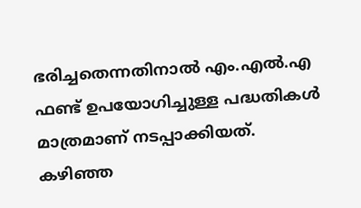ഭരിച്ചതെന്നതിനാല്‍ എം.എല്‍.എ ഫണ്ട്‌ ഉപയോഗിച്ചുള്ള പദ്ധതികള്‍ മാത്രമാണ്‌ നടപ്പാക്കിയത്‌.
കഴിഞ്ഞ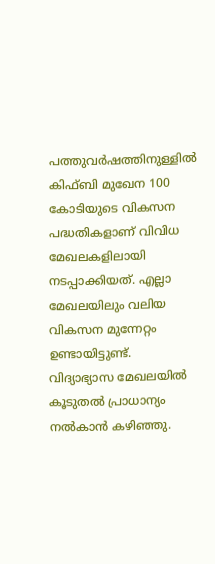പത്തുവര്‍ഷത്തിനുള്ളില്‍ കിഫ്‌ബി മുഖേന 100 കോടിയുടെ വികസന പദ്ധതികളാണ്‌ വിവിധ മേഖലകളിലായി നടപ്പാക്കിയത്‌. എല്ലാ മേഖലയിലും വലിയ വികസന മുന്നേറ്റം ഉണ്ടായിട്ടുണ്ട്‌. വിദ്യാഭ്യാസ മേഖലയില്‍ കൂടുതല്‍ പ്രാധാന്യം നല്‍കാന്‍ കഴിഞ്ഞു.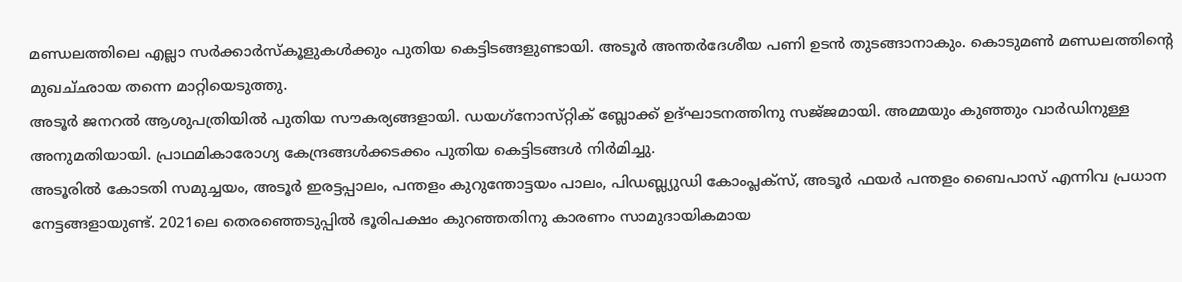മണ്ഡലത്തിലെ എല്ലാ സര്‍ക്കാര്‍സ്‌കൂളുകള്‍ക്കും പുതിയ കെട്ടിടങ്ങളുണ്ടായി. അടൂര്‍ അന്തര്‍ദേശീയ പണി ഉടന്‍ തുടങ്ങാനാകും. കൊടുമണ്‍ മണ്ഡലത്തിന്‍റെ മുഖച്‌ഛായ തന്നെ മാറ്റിയെടുത്തു.
അടൂര്‍ ജനറല്‍ ആശുപത്രിയില്‍ പുതിയ സൗകര്യങ്ങളായി. ഡയഗ്‌നോസ്‌റ്റിക്‌ ബ്ലോക്ക്‌ ഉദ്‌ഘാടനത്തിനു സജ്‌ജമായി. അമ്മയും കുഞ്ഞും വാര്‍ഡിനുള്ള അനുമതിയായി. പ്രാഥമികാരോഗ്യ കേന്ദ്രങ്ങള്‍ക്കടക്കം പുതിയ കെട്ടിടങ്ങള്‍ നിര്‍മിച്ചു.
അടൂരില്‍ കോടതി സമുച്ചയം, അടൂര്‍ ഇരട്ടപ്പാലം, പന്തളം കുറുന്തോട്ടയം പാലം, പിഡബ്ല്യുഡി കോംപ്ലക്‌സ്, അടൂര്‍ ഫയര്‍ പന്തളം ബൈപാസ്‌ എന്നിവ പ്രധാന നേട്ടങ്ങളായുണ്ട്‌. 2021ലെ തെരഞ്ഞെടുപ്പില്‍ ഭൂരിപക്ഷം കുറഞ്ഞതിനു കാരണം സാമുദായികമായ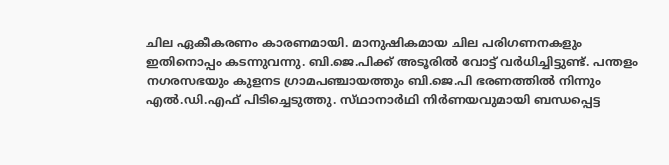ചില ഏകീകരണം കാരണമായി. മാനുഷികമായ ചില പരിഗണനകളും ഇതിനൊപ്പം കടന്നുവന്നു. ബി.ജെ.പിക്ക്‌ അടൂരില്‍ വോട്ട്‌ വര്‍ധിച്ചിട്ടുണ്ട്‌. പന്തളം നഗരസഭയും കുളനട ഗ്രാമപഞ്ചായത്തും ബി.ജെ.പി ഭരണത്തില്‍ നിന്നും എല്‍.ഡി.എഫ്‌ പിടിച്ചെടുത്തു. സ്‌ഥാനാര്‍ഥി നിര്‍ണയവുമായി ബന്ധപ്പെട്ട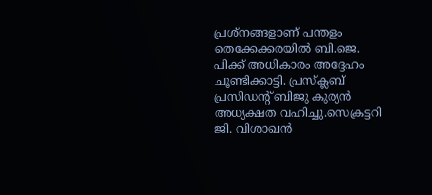പ്രശ്‌നങ്ങളാണ്‌ പന്തളം തെക്കേക്കരയില്‍ ബി.ജെ. പിക്ക്‌ അധികാരം അദ്ദേഹം ചൂണ്ടിക്കാട്ടി. പ്രസ്‌ക്ലബ്‌ പ്രസിഡന്റ്‌ ബിജു കുര്യന്‍ അധ്യക്ഷത വഹിച്ചു.സെക്രട്ടറി ജി. വിശാഖന്‍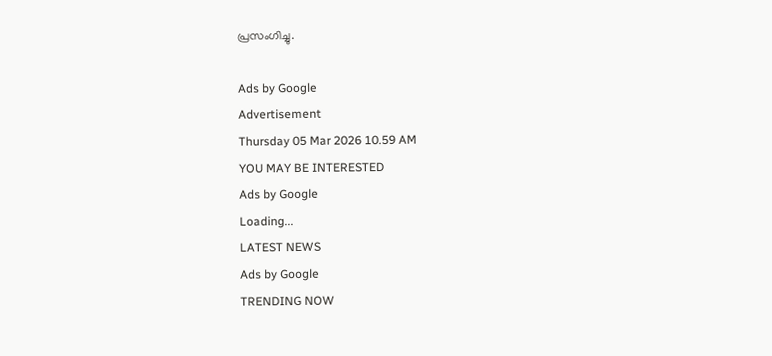പ്രസംഗിച്ചു.

Ads by Google
Advertisement
Thursday 05 Mar 2026 10.59 AM
YOU MAY BE INTERESTED
Ads by Google
Loading...
LATEST NEWS
Ads by Google
TRENDING NOW